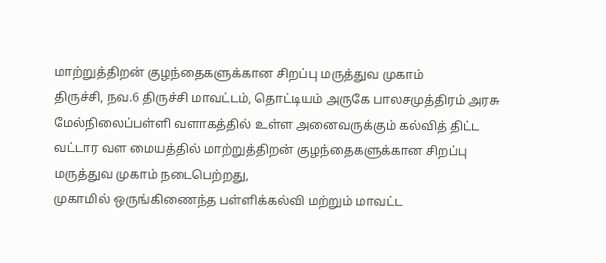மாற்றுத்திறன் குழந்தைகளுக்கான சிறப்பு மருத்துவ முகாம்
திருச்சி, நவ.6 திருச்சி மாவட்டம், தொட்டியம் அருகே பாலசமுத்திரம் அரசு மேல்நிலைப்பள்ளி வளாகத்தில் உள்ள அனைவருக்கும் கல்வித் திட்ட வட்டார வள மையத்தில் மாற்றுத்திறன் குழந்தைகளுக்கான சிறப்பு மருத்துவ முகாம் நடைபெற்றது,
முகாமில் ஒருங்கிணைந்த பள்ளிக்கல்வி மற்றும் மாவட்ட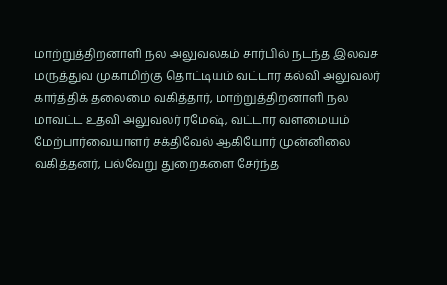மாற்றுத்திறனாளி நல அலுவலகம் சார்பில் நடந்த இலவச மருத்துவ முகாமிற்கு தொட்டியம் வட்டார கல்வி அலுவலர் கார்த்திக் தலைமை வகித்தார், மாற்றுத்திறனாளி நல மாவட்ட உதவி அலுவலர் ரமேஷ், வட்டார வளமையம் மேற்பார்வையாளர் சக்திவேல் ஆகியோர் முன்னிலை வகித்தனர், பல்வேறு துறைகளை சேர்ந்த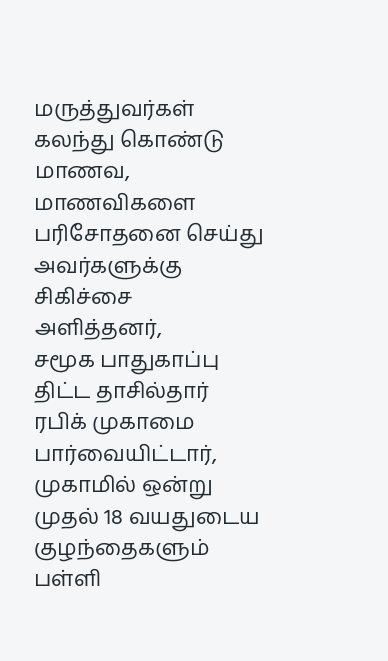மருத்துவர்கள் கலந்து கொண்டு மாணவ, மாணவிகளை பரிசோதனை செய்து அவர்களுக்கு சிகிச்சை அளித்தனர்,
சமூக பாதுகாப்பு திட்ட தாசில்தார் ரபிக் முகாமை பார்வையிட்டார், முகாமில் ஒன்று முதல் 18 வயதுடைய குழந்தைகளும் பள்ளி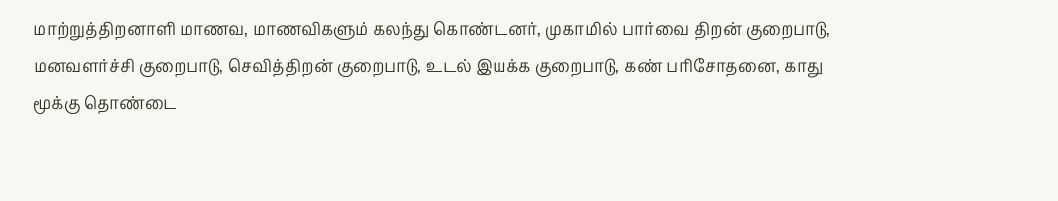மாற்றுத்திறனாளி மாணவ, மாணவிகளும் கலந்து கொண்டனர், முகாமில் பார்வை திறன் குறைபாடு, மனவளர்ச்சி குறைபாடு, செவித்திறன் குறைபாடு, உடல் இயக்க குறைபாடு, கண் பரிசோதனை, காது மூக்கு தொண்டை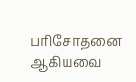பரிசோதனை ஆகியவை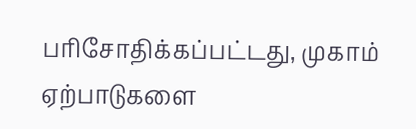பரிசோதிக்கப்பட்டது, முகாம் ஏற்பாடுகளை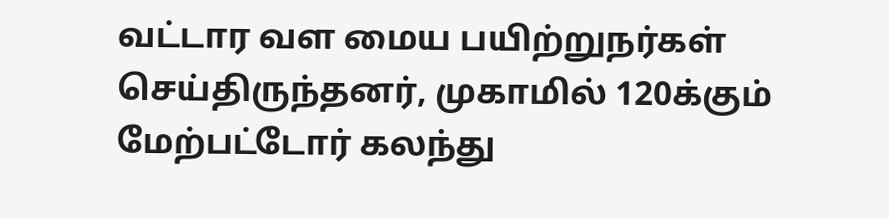வட்டார வள மைய பயிற்றுநர்கள் செய்திருந்தனர், முகாமில் 120க்கும் மேற்பட்டோர் கலந்து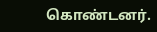கொண்டனர்.